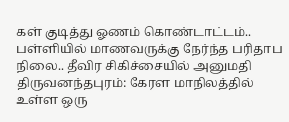கள் குடித்து ஓணம் கொண்டாட்டம்.. பள்ளியில் மாணவருக்கு நேர்ந்த பரிதாப நிலை.. தீவிர சிகிச்சையில் அனுமதி
திருவனந்தபுரம்: கேரள மாநிலத்தில் உள்ள ஒரு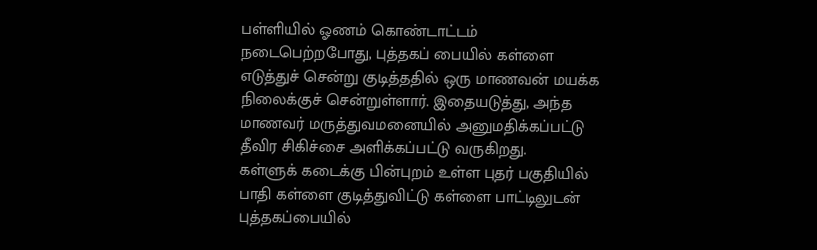பள்ளியில் ஓணம் கொண்டாட்டம் நடைபெற்றபோது, புத்தகப் பையில் கள்ளை எடுத்துச் சென்று குடித்ததில் ஒரு மாணவன் மயக்க நிலைக்குச் சென்றுள்ளார். இதையடுத்து, அந்த மாணவர் மருத்துவமனையில் அனுமதிக்கப்பட்டு தீவிர சிகிச்சை அளிக்கப்பட்டு வருகிறது.
கள்ளுக் கடைக்கு பின்புறம் உள்ள புதர் பகுதியில் பாதி கள்ளை குடித்துவிட்டு கள்ளை பாட்டிலுடன் புத்தகப்பையில்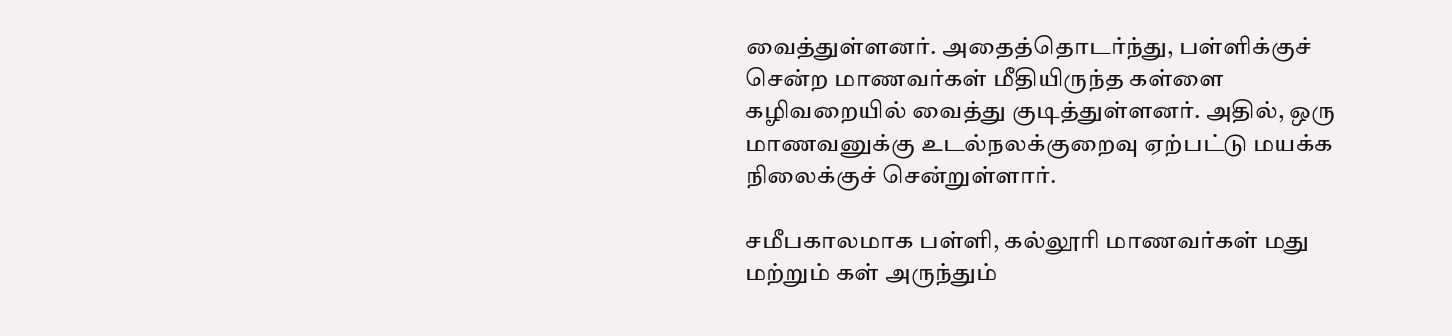வைத்துள்ளனர். அதைத்தொடர்ந்து, பள்ளிக்குச் சென்ற மாணவர்கள் மீதியிருந்த கள்ளை கழிவறையில் வைத்து குடித்துள்ளனர். அதில், ஒரு மாணவனுக்கு உடல்நலக்குறைவு ஏற்பட்டு மயக்க நிலைக்குச் சென்றுள்ளார்.

சமீபகாலமாக பள்ளி, கல்லூரி மாணவர்கள் மது மற்றும் கள் அருந்தும்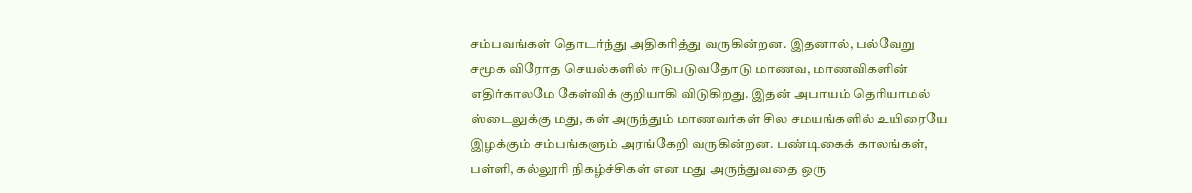சம்பவங்கள் தொடர்ந்து அதிகரித்து வருகின்றன. இதனால், பல்வேறு சமூக விரோத செயல்களில் ஈடுபடுவதோடு மாணவ, மாணவிகளின் எதிர்காலமே கேள்விக் குறியாகி விடுகிறது. இதன் அபாயம் தெரியாமல் ஸ்டைலுக்கு மது, கள் அருந்தும் மாணவர்கள் சில சமயங்களில் உயிரையே இழக்கும் சம்பங்களும் அரங்கேறி வருகின்றன. பண்டிகைக் காலங்கள், பள்ளி, கல்லூரி நிகழ்ச்சிகள் என மது அருந்துவதை ஒரு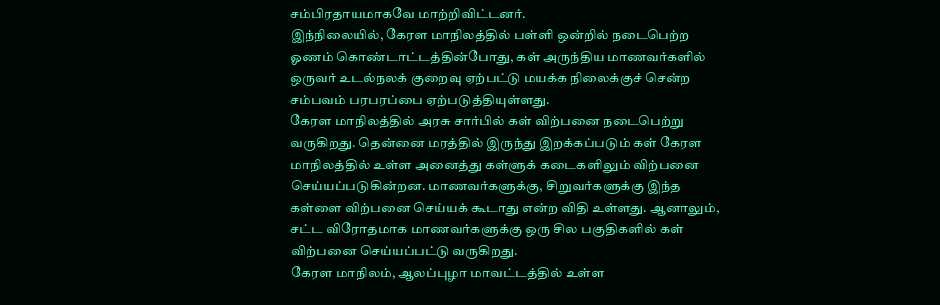சம்பிரதாயமாகவே மாற்றிவிட்டனர்.
இந்நிலையில், கேரள மாநிலத்தில் பள்ளி ஒன்றில் நடைபெற்ற ஓணம் கொண்டாட்டத்தின்போது, கள் அருந்திய மாணவர்களில் ஒருவர் உடல்நலக் குறைவு ஏற்பட்டு மயக்க நிலைக்குச் சென்ற சம்பவம் பரபரப்பை ஏற்படுத்தியுள்ளது.
கேரள மாநிலத்தில் அரசு சார்பில் கள் விற்பனை நடைபெற்று வருகிறது. தென்னை மரத்தில் இருந்து இறக்கப்படும் கள் கேரள மாநிலத்தில் உள்ள அனைத்து கள்ளுக் கடைகளிலும் விற்பனை செய்யப்படுகின்றன. மாணவர்களுக்கு, சிறுவர்களுக்கு இந்த கள்ளை விற்பனை செய்யக் கூடாது என்ற விதி உள்ளது. ஆனாலும், சட்ட விரோதமாக மாணவர்களுக்கு ஒரு சில பகுதிகளில் கள் விற்பனை செய்யப்பட்டு வருகிறது.
கேரள மாநிலம், ஆலப்புழா மாவட்டத்தில் உள்ள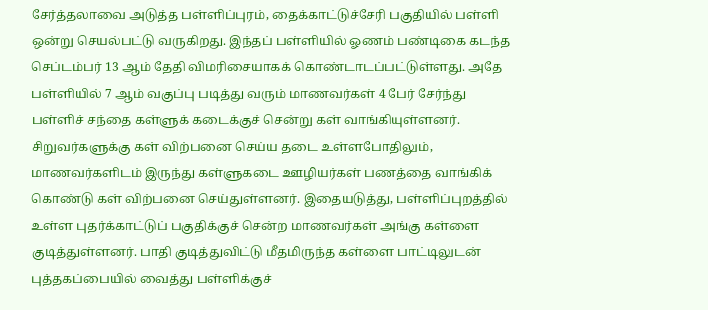சேர்த்தலாவை அடுத்த பள்ளிப்புரம், தைக்காட்டுச்சேரி பகுதியில் பள்ளி ஒன்று செயல்பட்டு வருகிறது. இந்தப் பள்ளியில் ஓணம் பண்டிகை கடந்த செப்டம்பர் 13 ஆம் தேதி விமரிசையாகக் கொண்டாடப்பட்டுள்ளது. அதே பள்ளியில் 7 ஆம் வகுப்பு படித்து வரும் மாணவர்கள் 4 பேர் சேர்ந்து பள்ளிச் சந்தை கள்ளுக் கடைக்குச் சென்று கள் வாங்கியுள்ளனர்.
சிறுவர்களுக்கு கள் விற்பனை செய்ய தடை உள்ளபோதிலும், மாணவர்களிடம் இருந்து கள்ளுகடை ஊழியர்கள் பணத்தை வாங்கிக் கொண்டு கள் விற்பனை செய்துள்ளனர். இதையடுத்து, பள்ளிப்புறத்தில் உள்ள புதர்க்காட்டுப் பகுதிக்குச் சென்ற மாணவர்கள் அங்கு கள்ளை குடித்துள்ளனர். பாதி குடித்துவிட்டு மீதமிருந்த கள்ளை பாட்டிலுடன் புத்தகப்பையில் வைத்து பள்ளிக்குச்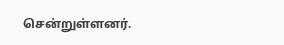சென்றுள்ளனர்.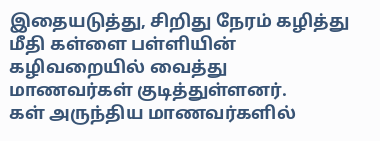இதையடுத்து, சிறிது நேரம் கழித்து மீதி கள்ளை பள்ளியின் கழிவறையில் வைத்து மாணவர்கள் குடித்துள்ளனர்.
கள் அருந்திய மாணவர்களில்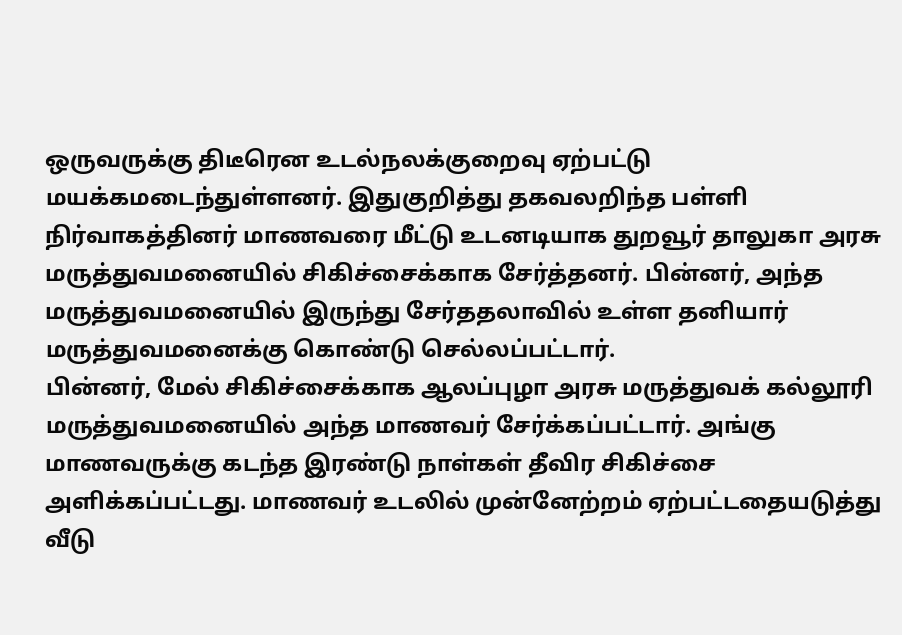ஒருவருக்கு திடீரென உடல்நலக்குறைவு ஏற்பட்டு மயக்கமடைந்துள்ளனர். இதுகுறித்து தகவலறிந்த பள்ளி நிர்வாகத்தினர் மாணவரை மீட்டு உடனடியாக துறவூர் தாலுகா அரசு மருத்துவமனையில் சிகிச்சைக்காக சேர்த்தனர். பின்னர், அந்த மருத்துவமனையில் இருந்து சேர்ததலாவில் உள்ள தனியார் மருத்துவமனைக்கு கொண்டு செல்லப்பட்டார்.
பின்னர், மேல் சிகிச்சைக்காக ஆலப்புழா அரசு மருத்துவக் கல்லூரி மருத்துவமனையில் அந்த மாணவர் சேர்க்கப்பட்டார். அங்கு மாணவருக்கு கடந்த இரண்டு நாள்கள் தீவிர சிகிச்சை அளிக்கப்பட்டது. மாணவர் உடலில் முன்னேற்றம் ஏற்பட்டதையடுத்து வீடு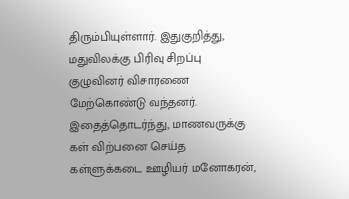திரும்பியுள்ளார். இதுகுறித்து, மதுவிலக்கு பிரிவு சிறப்பு குழுவினர் விசாரணை மேற்கொண்டு வந்தனர்.
இதைத்தொடர்ந்து, மாணவருக்கு கள் விற்பனை செய்த கள்ளுக்கடை ஊழியர் மனோகரன்,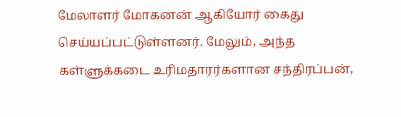மேலாளர் மோகனன் ஆகியோர் கைது செய்யப்பட்டுள்ளனர். மேலும், அந்த கள்ளுக்கடை உரிமதாரர்களான சந்திரப்பன்,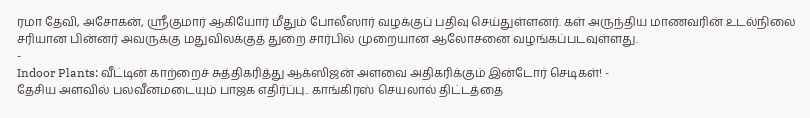ரமா தேவி, அசோகன், ஸ்ரீகுமார் ஆகியோர் மீதும் போலீஸார் வழக்குப் பதிவு செய்துள்ளனர். கள் அருந்திய மாணவரின் உடல்நிலை சரியான பின்னர் அவருக்கு மதுவிலக்குத் துறை சார்பில் முறையான ஆலோசனை வழங்கப்படவுள்ளது.
-
Indoor Plants: வீட்டின் காற்றைச் சுத்திகரித்து ஆக்ஸிஜன் அளவை அதிகரிக்கும் இன்டோர் செடிகள்! -
தேசிய அளவில் பலவீனமடையும் பாஜக எதிர்ப்பு.. காங்கிரஸ் செயலால் திட்டத்தை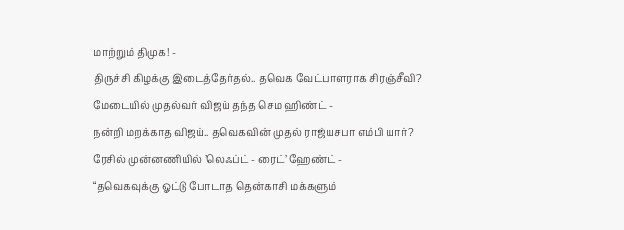மாற்றும் திமுக! -
திருச்சி கிழக்கு இடைத்தேர்தல்.. தவெக வேட்பாளராக சிரஞ்சீவி? மேடையில் முதல்வர் விஜய் தந்த செம ஹிண்ட் -
நன்றி மறக்காத விஜய்.. தவெகவின் முதல் ராஜ்யசபா எம்பி யார்? ரேசில் முன்னணியில் ’லெஃப்ட் - ரைட்’ ஹேண்ட் -
“தவெகவுக்கு ஓட்டு போடாத தென்காசி மக்களும்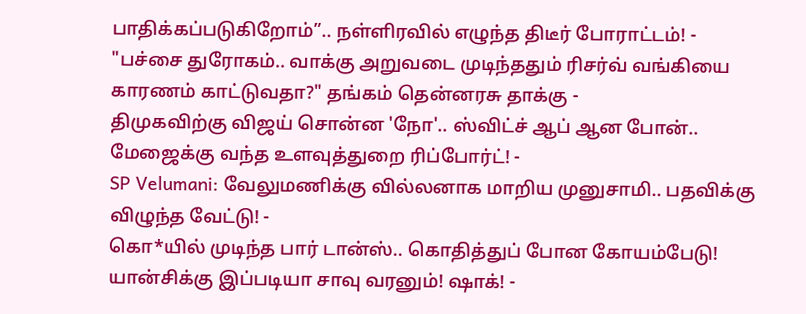பாதிக்கப்படுகிறோம்”.. நள்ளிரவில் எழுந்த திடீர் போராட்டம்! -
"பச்சை துரோகம்.. வாக்கு அறுவடை முடிந்ததும் ரிசர்வ் வங்கியை காரணம் காட்டுவதா?" தங்கம் தென்னரசு தாக்கு -
திமுகவிற்கு விஜய் சொன்ன 'நோ'.. ஸ்விட்ச் ஆப் ஆன போன்.. மேஜைக்கு வந்த உளவுத்துறை ரிப்போர்ட்! -
SP Velumani: வேலுமணிக்கு வில்லனாக மாறிய முனுசாமி.. பதவிக்கு விழுந்த வேட்டு! -
கொ*யில் முடிந்த பார் டான்ஸ்.. கொதித்துப் போன கோயம்பேடு! யான்சிக்கு இப்படியா சாவு வரனும்! ஷாக்! -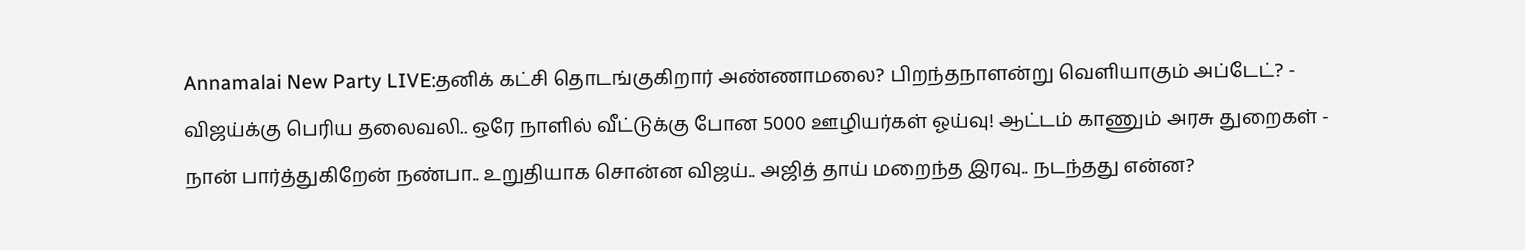Annamalai New Party LIVE:தனிக் கட்சி தொடங்குகிறார் அண்ணாமலை? பிறந்தநாளன்று வெளியாகும் அப்டேட்? -
விஜய்க்கு பெரிய தலைவலி.. ஒரே நாளில் வீட்டுக்கு போன 5000 ஊழியர்கள் ஓய்வு! ஆட்டம் காணும் அரசு துறைகள் -
நான் பார்த்துகிறேன் நண்பா.. உறுதியாக சொன்ன விஜய்.. அஜித் தாய் மறைந்த இரவு.. நடந்தது என்ன?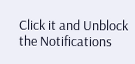Click it and Unblock the Notifications